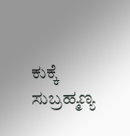ಕುಕ್ಕೆ ಸುಬ್ರಹ್ಮಣ್ಯ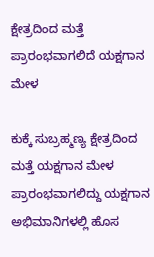ಕ್ಷೇತ್ರದಿಂದ ಮತ್ತೆ ಪ್ರಾರಂಭವಾಗಲಿದೆ ಯಕ್ಷಗಾನ ಮೇಳ

ಕುಕ್ಕೆ ಸುಬ್ರಹ್ಮಣ್ಯ ಕ್ಷೇತ್ರದಿಂದ ಮತ್ತೆ ಯಕ್ಷಗಾನ ಮೇಳ ಪ್ರಾರಂಭವಾಗಲಿದ್ದು ಯಕ್ಷಗಾನ ಅಭಿಮಾನಿಗಳಲ್ಲಿ ಹೊಸ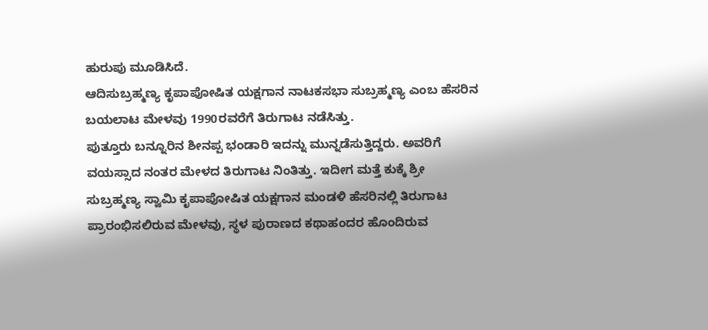ಹುರುಪು ಮೂಡಿಸಿದೆ.
ಆದಿಸುಬ್ರಹ್ಮಣ್ಯ ಕೃ‍ಪಾಪೋಷಿತ ಯಕ್ಷಗಾನ ನಾಟಕಸಭಾ ಸುಬ್ರಹ್ಮಣ್ಯ ಎಂಬ ಹೆಸರಿನ ಬಯಲಾಟ ಮೇಳವು 1990ರವರೆಗೆ ತಿರುಗಾಟ ನಡೆಸಿತ್ತು.
ಪುತ್ತೂರು ಬನ್ನೂರಿನ ಶೀನಪ್ಪ ಭಂಡಾರಿ ಇದನ್ನು ಮುನ್ನಡೆಸುತ್ತಿದ್ದರು. ಅವರಿಗೆ ವಯಸ್ಸಾದ ನಂತರ ಮೇಳದ ತಿರುಗಾಟ ನಿಂತಿತ್ತು. ಇದೀಗ ಮತ್ತೆ ಕುಕ್ಕೆ ಶ್ರೀ ಸುಬ್ರಹ್ಮಣ್ಯ ಸ್ವಾಮಿ ಕೃಪಾಪೋಷಿತ ಯಕ್ಷಗಾನ ಮಂಡಳಿ ಹೆಸರಿನಲ್ಲಿ ತಿರುಗಾಟ ಪ್ರಾರಂಭಿಸಲಿರುವ ಮೇಳವು, ಸ್ಥಳ ಪುರಾಣದ ಕಥಾಹಂದರ ಹೊಂದಿರುವ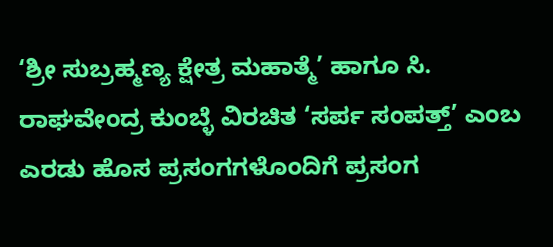‘ಶ್ರೀ ಸುಬ್ರಹ್ಮಣ್ಯ ಕ್ಷೇತ್ರ ಮಹಾತ್ಮೆ’ ಹಾಗೂ ಸಿ. ರಾಘವೇಂದ್ರ ಕುಂಬ್ಳೆ ವಿರಚಿತ ‘ಸರ್ಪ ಸಂಪತ್ತ್’ ಎಂಬ ಎರಡು ಹೊಸ ಪ್ರಸಂಗಗಳೊಂದಿಗೆ ಪ್ರಸಂಗ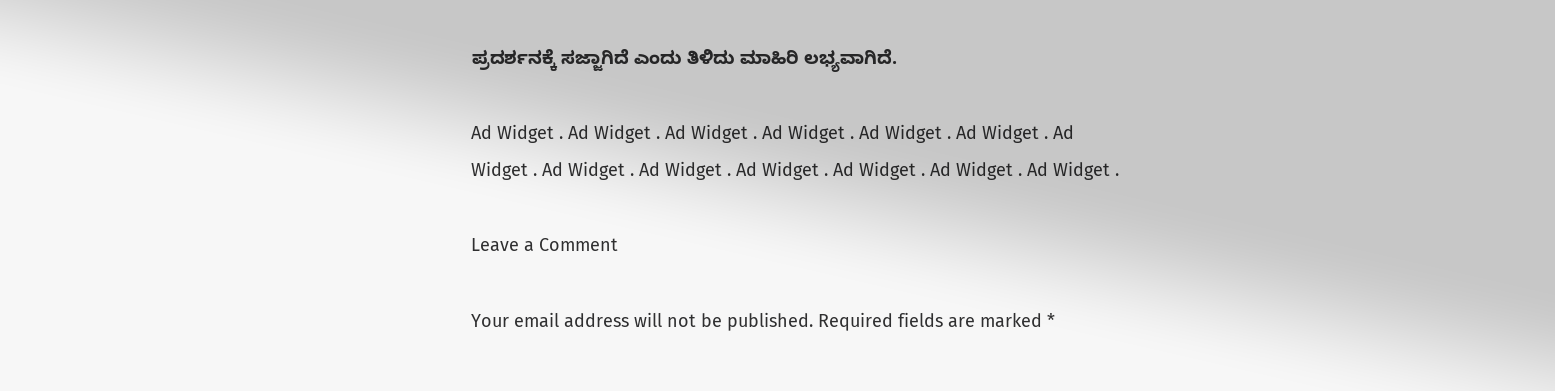ಪ್ರದರ್ಶನಕ್ಕೆ ಸಜ್ಜಾಗಿದೆ ಎಂದು ತಿಳಿದು ಮಾಹಿರಿ ಲಭ್ಯವಾಗಿದೆ.

Ad Widget . Ad Widget . Ad Widget . Ad Widget . Ad Widget . Ad Widget . Ad Widget . Ad Widget . Ad Widget . Ad Widget . Ad Widget . Ad Widget . Ad Widget .

Leave a Comment

Your email address will not be published. Required fields are marked *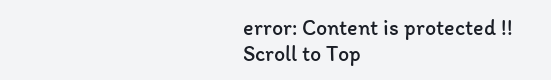error: Content is protected !!
Scroll to Top